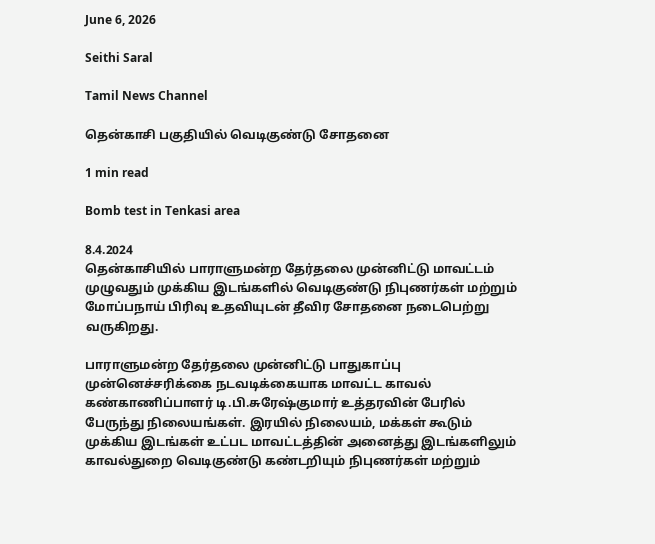June 6, 2026

Seithi Saral

Tamil News Channel

தென்காசி பகுதியில் வெடிகுண்டு சோதனை

1 min read

Bomb test in Tenkasi area

8.4.2024
தென்காசியில் பாராளுமன்ற தேர்தலை முன்னிட்டு மாவட்டம் முழுவதும் முக்கிய இடங்களில் வெடிகுண்டு நிபுணர்கள் மற்றும் மோப்பநாய் பிரிவு உதவியுடன் தீவிர சோதனை நடைபெற்று வருகிறது.

பாராளுமன்ற தேர்தலை முன்னிட்டு பாதுகாப்பு முன்னெச்சரிக்கை நடவடிக்கையாக மாவட்ட காவல் கண்காணிப்பாளர் டி.பி.சுரேஷ்குமார் உத்தரவின் பேரில் பேருந்து நிலையங்கள். இரயில் நிலையம், மக்கள் கூடும் முக்கிய இடங்கள் உட்பட மாவட்டத்தின் அனைத்து இடங்களிலும் காவல்துறை வெடிகுண்டு கண்டறியும் நிபுணர்கள் மற்றும்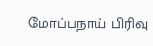மோப்பநாய் பிரிவு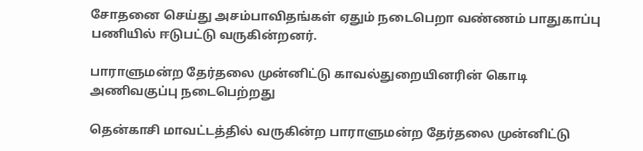சோதனை செய்து அசம்பாவிதங்கள் ஏதும் நடைபெறா வண்ணம் பாதுகாப்பு பணியில் ஈடுபட்டு வருகின்றனர்.

பாராளுமன்ற தேர்தலை முன்னிட்டு காவல்துறையினரின் கொடி அணிவகுப்பு நடைபெற்றது

தென்காசி மாவட்டத்தில் வருகின்ற பாராளுமன்ற தேர்தலை முன்னிட்டு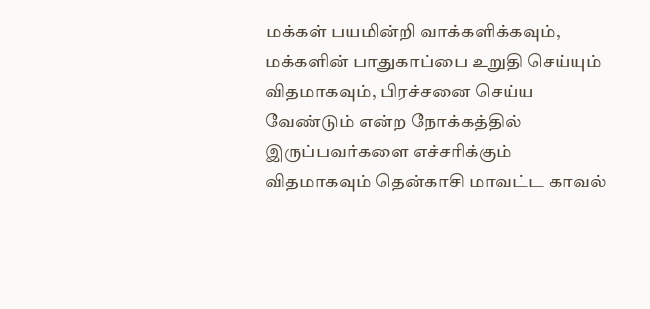மக்கள் பயமின்றி வாக்களிக்கவும், மக்களின் பாதுகாப்பை உறுதி செய்யும் விதமாகவும், பிரச்சனை செய்ய வேண்டும் என்ற நோக்கத்தில் இருப்பவர்களை எச்சரிக்கும் விதமாகவும் தென்காசி மாவட்ட காவல்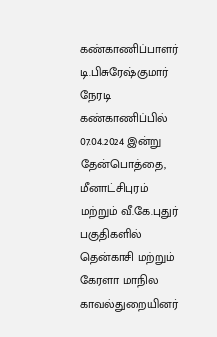கண்காணிப்பாளர் டி.பிசுரேஷ்குமார் நேரடி கண்காணிப்பில் 07.04.2024 இன்று தேன்பொத்தை, மீனாட்சிபுரம் மற்றும் வீ.கே.புதுர் பகுதிகளில் தென்காசி மற்றும் கேரளா மாநில காவல்துறையினர்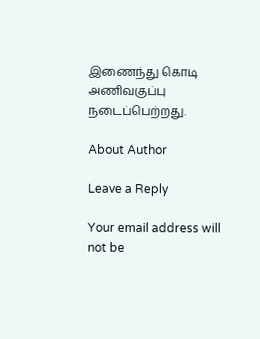இணைந்து கொடி அணிவகுப்பு நடைப்பெற்றது.

About Author

Leave a Reply

Your email address will not be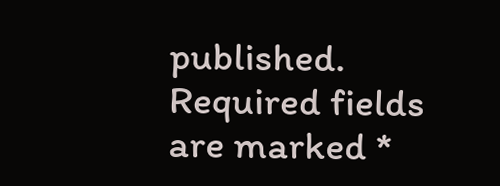published. Required fields are marked *